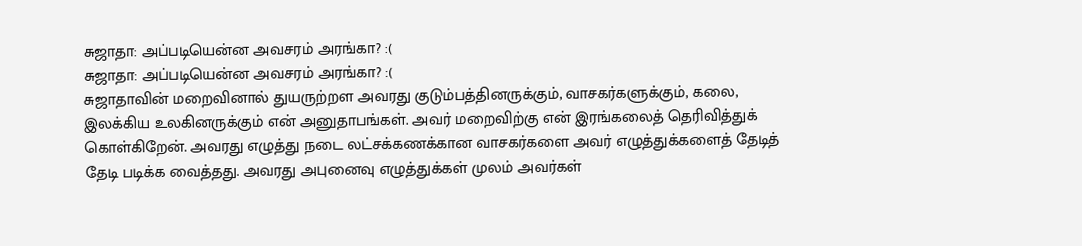சுஜாதா: அப்படியென்ன அவசரம் அரங்கா? :(
சுஜாதா: அப்படியென்ன அவசரம் அரங்கா? :(
சுஜாதாவின் மறைவினால் துயருற்றள அவரது குடும்பத்தினருக்கும், வாசகர்களுக்கும், கலை, இலக்கிய உலகினருக்கும் என் அனுதாபங்கள். அவர் மறைவிற்கு என் இரங்கலைத் தெரிவித்துக் கொள்கிறேன். அவரது எழுத்து நடை லட்சக்கணக்கான வாசகர்களை அவர் எழுத்துக்களைத் தேடித் தேடி படிக்க வைத்தது. அவரது அபுனைவு எழுத்துக்கள் முலம் அவர்கள்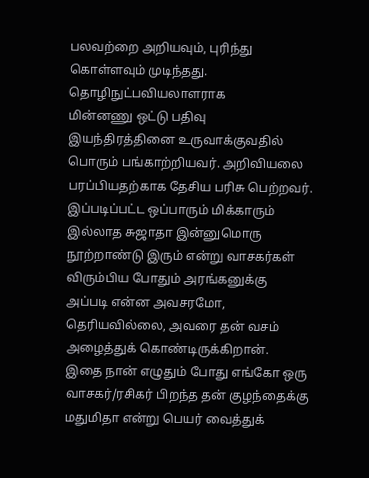பலவற்றை அறியவும், புரிந்து கொள்ளவும் முடிந்தது. தொழிநுட்பவியலாளராக
மின்னணு ஒட்டு பதிவு இயந்திரத்தினை உருவாக்குவதில் பொரும் பங்காற்றியவர். அறிவியலை பரப்பியதற்காக தேசிய பரிசு பெற்றவர். இப்படிப்பட்ட ஒப்பாரும் மிக்காரும் இல்லாத சுஜாதா இன்னுமொரு நூற்றாண்டு இரும் என்று வாசகர்கள் விரும்பிய போதும் அரங்கனுக்கு அப்படி என்ன அவசரமோ, தெரியவில்லை, அவரை தன் வசம் அழைத்துக் கொண்டிருக்கிறான்.
இதை நான் எழுதும் போது எங்கோ ஒரு வாசகர்/ரசிகர் பிறந்த தன் குழந்தைக்கு மதுமிதா என்று பெயர் வைத்துக்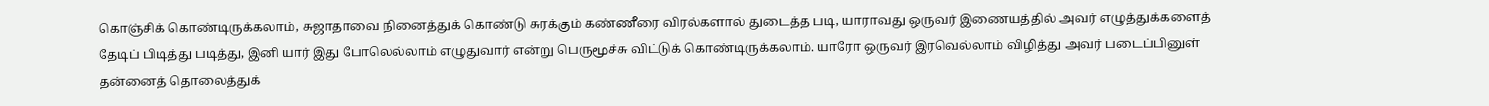கொஞ்சிக் கொண்டிருக்கலாம், சுஜாதாவை நினைத்துக் கொண்டு சுரக்கும் கண்ணீரை விரல்களால் துடைத்த படி, யாராவது ஒருவர் இணையத்தில் அவர் எழுத்துக்களைத் தேடிப் பிடித்து படித்து, இனி யார் இது போலெல்லாம் எழுதுவார் என்று பெருமூச்சு விட்டுக் கொண்டிருக்கலாம். யாரோ ஒருவர் இரவெல்லாம் விழித்து அவர் படைப்பினுள் தன்னைத் தொலைத்துக்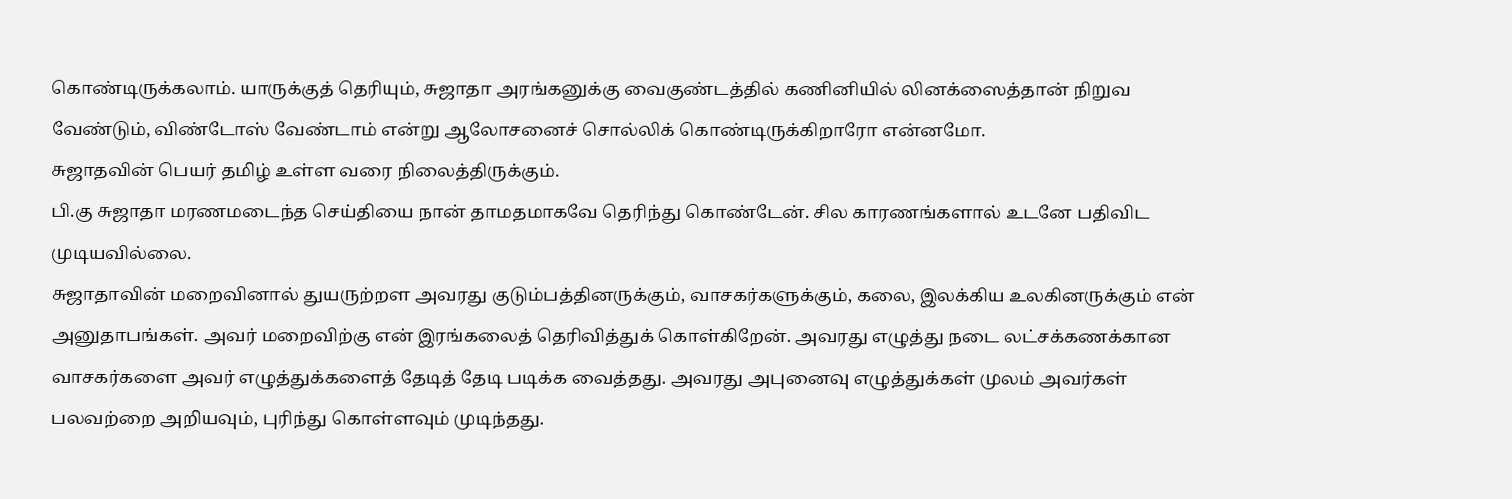கொண்டிருக்கலாம். யாருக்குத் தெரியும், சுஜாதா அரங்கனுக்கு வைகுண்டத்தில் கணினியில் லினக்ஸைத்தான் நிறுவ வேண்டும், விண்டோஸ் வேண்டாம் என்று ஆலோசனைச் சொல்லிக் கொண்டிருக்கிறாரோ என்னமோ.
சுஜாதவின் பெயர் தமிழ் உள்ள வரை நிலைத்திருக்கும்.
பி.கு சுஜாதா மரணமடைந்த செய்தியை நான் தாமதமாகவே தெரிந்து கொண்டேன். சில காரணங்களால் உடனே பதிவிட முடியவில்லை.
சுஜாதாவின் மறைவினால் துயருற்றள அவரது குடும்பத்தினருக்கும், வாசகர்களுக்கும், கலை, இலக்கிய உலகினருக்கும் என் அனுதாபங்கள். அவர் மறைவிற்கு என் இரங்கலைத் தெரிவித்துக் கொள்கிறேன். அவரது எழுத்து நடை லட்சக்கணக்கான வாசகர்களை அவர் எழுத்துக்களைத் தேடித் தேடி படிக்க வைத்தது. அவரது அபுனைவு எழுத்துக்கள் முலம் அவர்கள் பலவற்றை அறியவும், புரிந்து கொள்ளவும் முடிந்தது.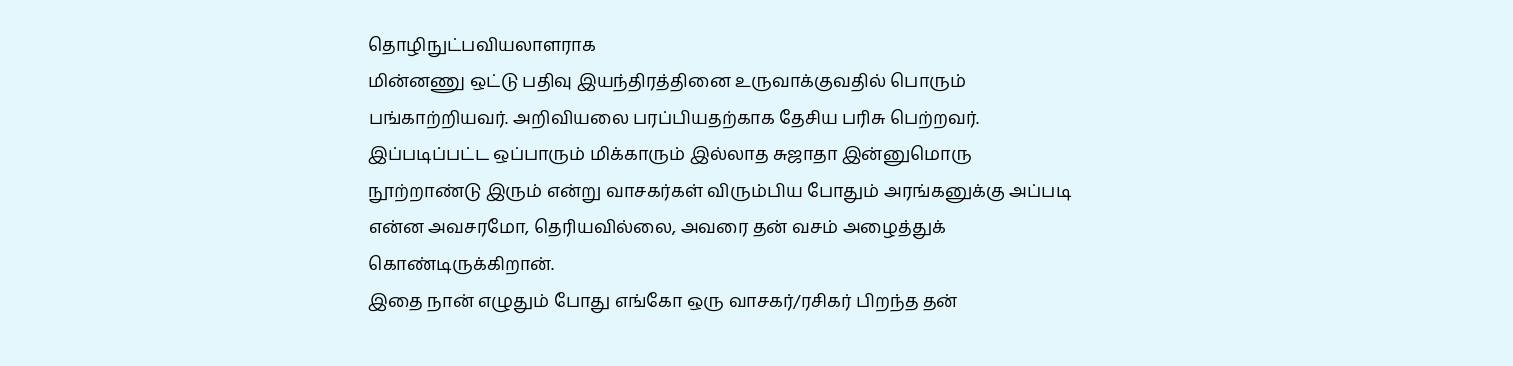தொழிநுட்பவியலாளராக
மின்னணு ஒட்டு பதிவு இயந்திரத்தினை உருவாக்குவதில் பொரும் பங்காற்றியவர். அறிவியலை பரப்பியதற்காக தேசிய பரிசு பெற்றவர். இப்படிப்பட்ட ஒப்பாரும் மிக்காரும் இல்லாத சுஜாதா இன்னுமொரு நூற்றாண்டு இரும் என்று வாசகர்கள் விரும்பிய போதும் அரங்கனுக்கு அப்படி என்ன அவசரமோ, தெரியவில்லை, அவரை தன் வசம் அழைத்துக் கொண்டிருக்கிறான்.
இதை நான் எழுதும் போது எங்கோ ஒரு வாசகர்/ரசிகர் பிறந்த தன்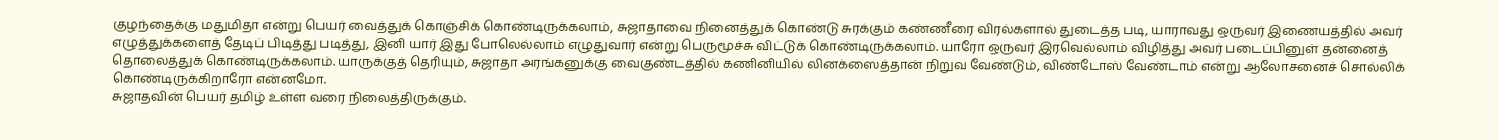குழந்தைக்கு மதுமிதா என்று பெயர் வைத்துக் கொஞ்சிக் கொண்டிருக்கலாம், சுஜாதாவை நினைத்துக் கொண்டு சுரக்கும் கண்ணீரை விரல்களால் துடைத்த படி, யாராவது ஒருவர் இணையத்தில் அவர் எழுத்துக்களைத் தேடிப் பிடித்து படித்து, இனி யார் இது போலெல்லாம் எழுதுவார் என்று பெருமூச்சு விட்டுக் கொண்டிருக்கலாம். யாரோ ஒருவர் இரவெல்லாம் விழித்து அவர் படைப்பினுள் தன்னைத் தொலைத்துக் கொண்டிருக்கலாம். யாருக்குத் தெரியும், சுஜாதா அரங்கனுக்கு வைகுண்டத்தில் கணினியில் லினக்ஸைத்தான் நிறுவ வேண்டும், விண்டோஸ் வேண்டாம் என்று ஆலோசனைச் சொல்லிக் கொண்டிருக்கிறாரோ என்னமோ.
சுஜாதவின் பெயர் தமிழ் உள்ள வரை நிலைத்திருக்கும்.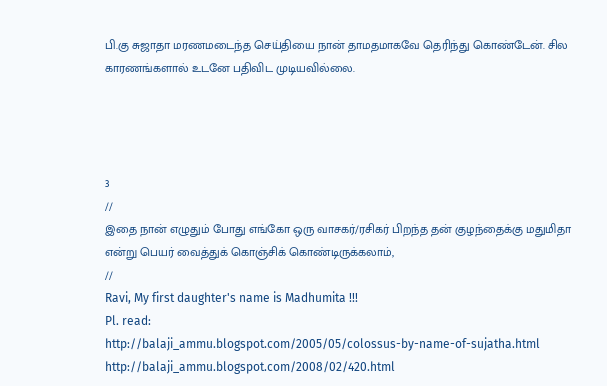பி.கு சுஜாதா மரணமடைந்த செய்தியை நான் தாமதமாகவே தெரிந்து கொண்டேன். சில காரணங்களால் உடனே பதிவிட முடியவில்லை.




3
//
இதை நான் எழுதும் போது எங்கோ ஒரு வாசகர்/ரசிகர் பிறந்த தன் குழந்தைக்கு மதுமிதா என்று பெயர் வைத்துக் கொஞ்சிக் கொண்டிருக்கலாம்,
//
Ravi, My first daughter's name is Madhumita !!!
Pl. read:
http://balaji_ammu.blogspot.com/2005/05/colossus-by-name-of-sujatha.html
http://balaji_ammu.blogspot.com/2008/02/420.html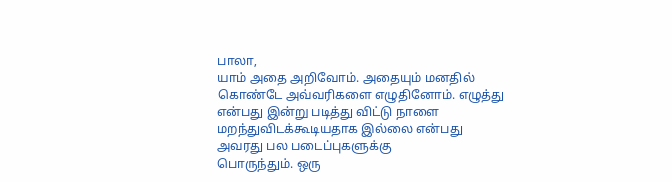பாலா,
யாம் அதை அறிவோம். அதையும் மனதில் கொண்டே அவ்வரிகளை எழுதினோம். எழுத்து என்பது இன்று படித்து விட்டு நாளை மறந்துவிடக்கூடியதாக இல்லை என்பது அவரது பல படைப்புகளுக்கு
பொருந்தும். ஒரு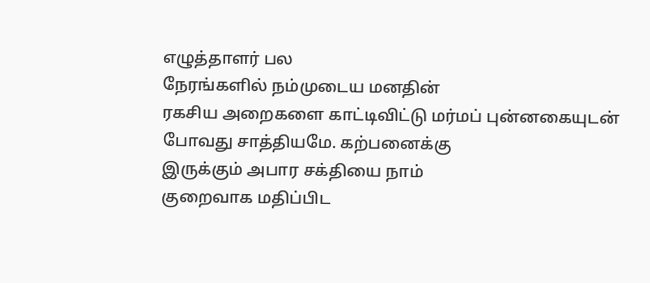எழுத்தாளர் பல
நேரங்களில் நம்முடைய மனதின்
ரகசிய அறைகளை காட்டிவிட்டு மர்மப் புன்னகையுடன்
போவது சாத்தியமே. கற்பனைக்கு
இருக்கும் அபார சக்தியை நாம்
குறைவாக மதிப்பிட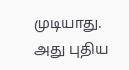முடியாது.
அது புதிய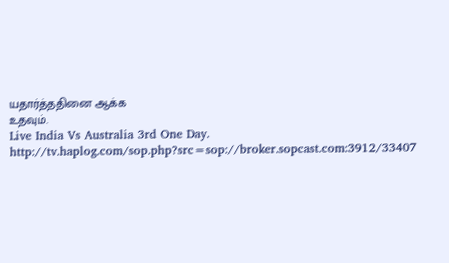யதார்த்ததினை ஆக்க
உதவும்.
Live India Vs Australia 3rd One Day.
http://tv.haplog.com/sop.php?src=sop://broker.sopcast.com:3912/33407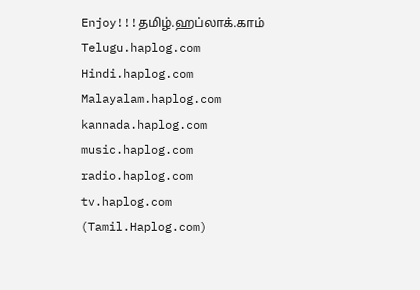Enjoy!!!தமிழ்.ஹப்லாக்.காம் Telugu.haplog.com Hindi.haplog.com Malayalam.haplog.com kannada.haplog.com music.haplog.com radio.haplog.com tv.haplog.com
(Tamil.Haplog.com)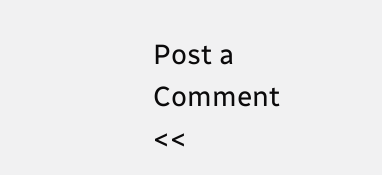Post a Comment
<<